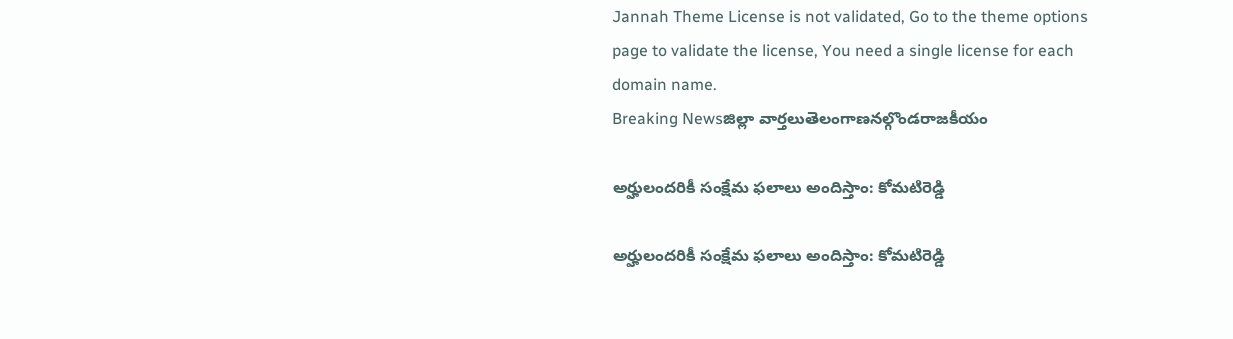Jannah Theme License is not validated, Go to the theme options page to validate the license, You need a single license for each domain name.
Breaking Newsజిల్లా వార్తలుతెలంగాణనల్గొండరాజకీయం

అర్హులందరికీ సంక్షేమ ఫలాలు అందిస్తాం: కోమటిరెడ్డి

అర్హులందరికీ సంక్షేమ ఫలాలు అందిస్తాం: కోమటిరెడ్డి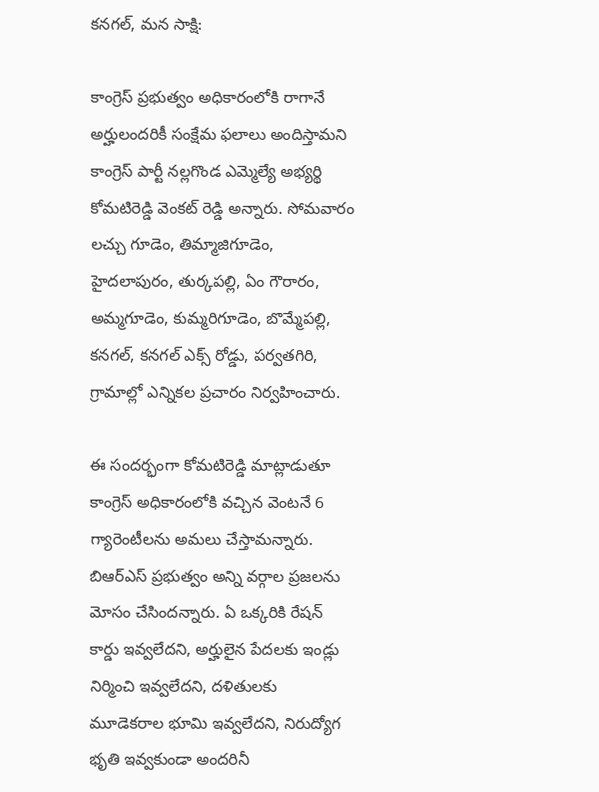కనగల్, మన సాక్షి:

కాంగ్రెస్ ప్రభుత్వం అధికారంలోకి రాగానే అర్హులందరికీ సంక్షేమ ఫలాలు అందిస్తామని కాంగ్రెస్ పార్టీ నల్లగొండ ఎమ్మెల్యే అభ్యర్థి కోమటిరెడ్డి వెంకట్ రెడ్డి అన్నారు. సోమవారం లచ్చు గూడెం, తిమ్మాజిగూడెం, హైదలాపురం, తుర్కపల్లి, ఏం గౌరారం, అమ్మగూడెం, కుమ్మరిగూడెం, బొమ్మేపల్లి, కనగల్, కనగల్ ఎక్స్ రోడ్డు, పర్వతగిరి, గ్రామాల్లో ఎన్నికల ప్రచారం నిర్వహించారు.

ఈ సందర్భంగా కోమటిరెడ్డి మాట్లాడుతూ కాంగ్రెస్ అధికారంలోకి వచ్చిన వెంటనే 6 గ్యారెంటీలను అమలు చేస్తామన్నారు. బిఆర్ఎస్ ప్రభుత్వం అన్ని వర్గాల ప్రజలను మోసం చేసిందన్నారు. ఏ ఒక్కరికి రేషన్ కార్డు ఇవ్వలేదని, అర్హులైన పేదలకు ఇండ్లు నిర్మించి ఇవ్వలేదని, దళితులకు మూడెకరాల భూమి ఇవ్వలేదని, నిరుద్యోగ భృతి ఇవ్వకుండా అందరినీ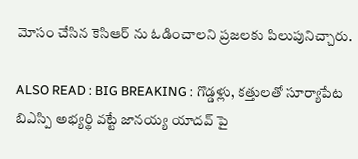మోసం చేసిన కెసిఆర్ ను ఓడించాలని ప్రజలకు పిలుపునిచ్చారు.

ALSO READ : BIG BREAKING : గొడ్డళ్లు, కత్తులతో సూర్యాపేట బిఎస్పి అభ్యర్థి వట్టే జానయ్య యాదవ్ పై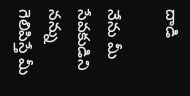దాడి

నేను మీ సేవకుడిని నన్ను గెలిపిస్తే మీ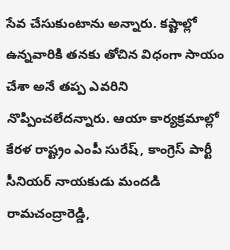సేవ చేసుకుంటాను అన్నారు. కష్టాల్లో ఉన్నవారికి తనకు తోచిన విధంగా సాయం చేశా అనే తప్ప ఎవరిని నొప్పించలేదన్నారు. ఆయా కార్యక్రమాల్లో కేరళ రాష్ట్రం ఎంపీ సురేష్, కాంగ్రెస్ పార్టీ సీనియర్ నాయకుడు మందడి రామచంద్రారెడ్డి,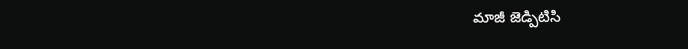మాజీ జెడ్పిటిసి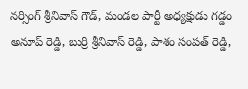నర్సింగ్ శ్రీనివాస్ గౌడ్, మండల పార్టీ అధ్యక్షుడు గడ్డం అనూప్ రెడ్డి, బుర్రి శ్రీనివాస్ రెడ్డి, పాశం సంపత్ రెడ్డి,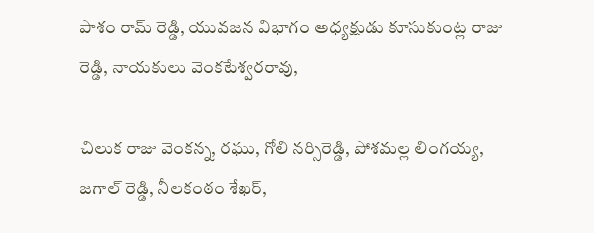పాశం రామ్ రెడ్డి, యువజన విభాగం అధ్యక్షుడు కూసుకుంట్ల రాజు రెడ్డి, నాయకులు వెంకటేశ్వరరావు,

చిలుక రాజు వెంకన్న, రఘు, గోలి నర్సిరెడ్డి, పోశమల్ల లింగయ్య, జగాల్ రెడ్డి, నీలకంఠం శేఖర్,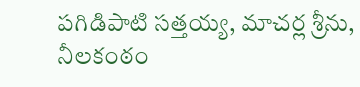పగిడిపాటి సత్తయ్య, మాచర్ల శ్రీను, నీలకంఠం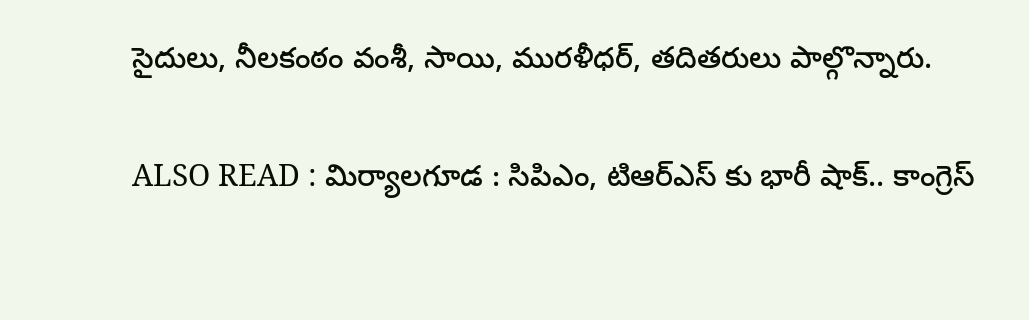సైదులు, నీలకంఠం వంశీ, సాయి, మురళీధర్, తదితరులు పాల్గొన్నారు.

ALSO READ : మిర్యాలగూడ : సిపిఎం, టిఆర్ఎస్ కు భారీ షాక్.. కాంగ్రెస్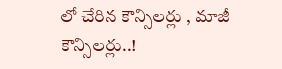లో చేరిన కౌన్సిలర్లు , మాజీ కౌన్సిలర్లు..!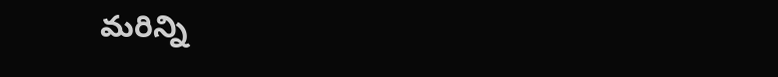మరిన్ని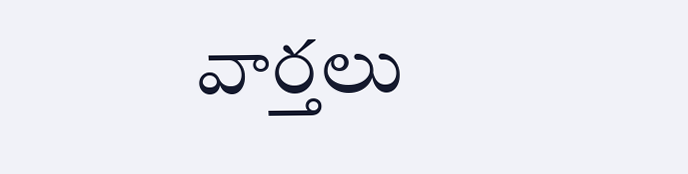వార్తలు